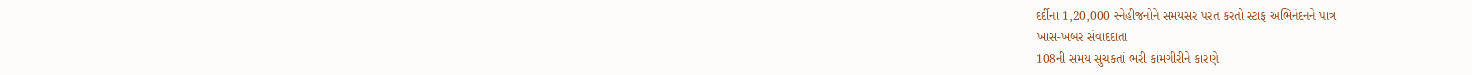દર્દીના 1,20,000 સ્નેહીજનોને સમયસર પરત કરતો સ્ટાફ અભિનંદનને પાત્ર
ખાસ-ખબર સંવાદદાતા
108ની સમય સુચકતાં ભરી કામગીરીને કારણે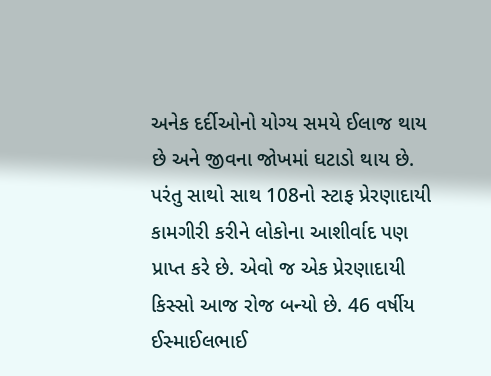અનેક દર્દીઓનો યોગ્ય સમયે ઈલાજ થાય છે અને જીવના જોખમાં ઘટાડો થાય છે. પરંતુ સાથો સાથ 108નો સ્ટાફ પ્રેરણાદાયી કામગીરી કરીને લોકોના આશીર્વાદ પણ પ્રાપ્ત કરે છે. એવો જ એક પ્રેરણાદાયી કિસ્સો આજ રોજ બન્યો છે. 46 વર્ષીય ઈસ્માઈલભાઈ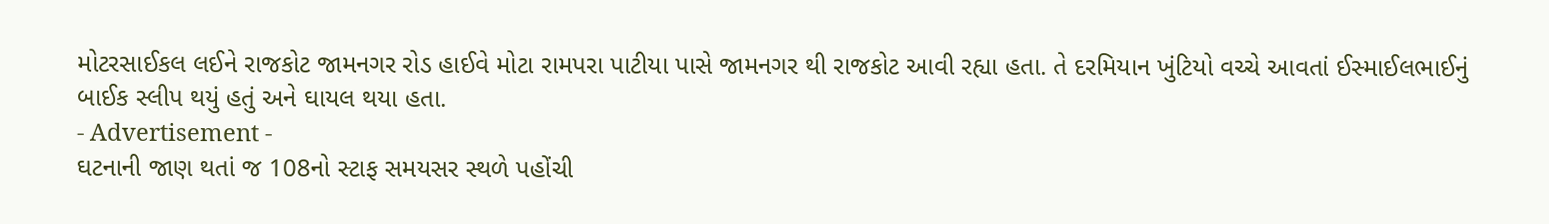મોટરસાઈકલ લઈને રાજકોટ જામનગર રોડ હાઈવે મોટા રામપરા પાટીયા પાસે જામનગર થી રાજકોટ આવી રહ્યા હતા. તે દરમિયાન ખુંટિયો વચ્ચે આવતાં ઈસ્માઈલભાઈનું બાઈક સ્લીપ થયું હતું અને ઘાયલ થયા હતા.
- Advertisement -
ઘટનાની જાણ થતાં જ 108નો સ્ટાફ સમયસર સ્થળે પહોંચી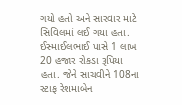ગયો હતો અને સારવાર માટે સિવિલમાં લઈ ગયા હતા. ઈસ્માઈલભાઈ પાસે 1 લાખ 20 હજાર રોકડા રૂપિયા હતા. જેને સાચવીને 108ના સ્ટાફ રેશમાબેન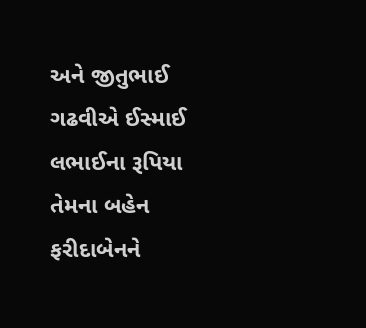અને જીતુભાઈ ગઢવીએ ઈસ્માઈ લભાઈના રૂપિયા તેમના બહેન ફરીદાબેનને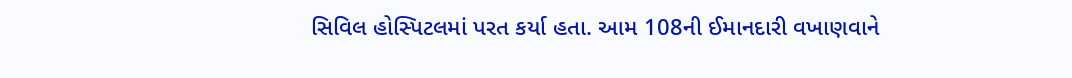સિવિલ હોસ્પિટલમાં પરત કર્યા હતા. આમ 108ની ઈમાનદારી વખાણવાને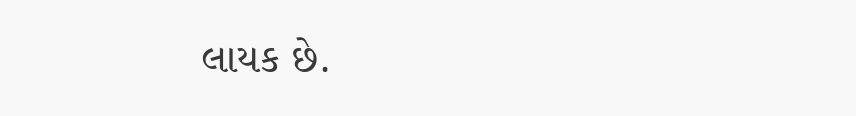લાયક છે.